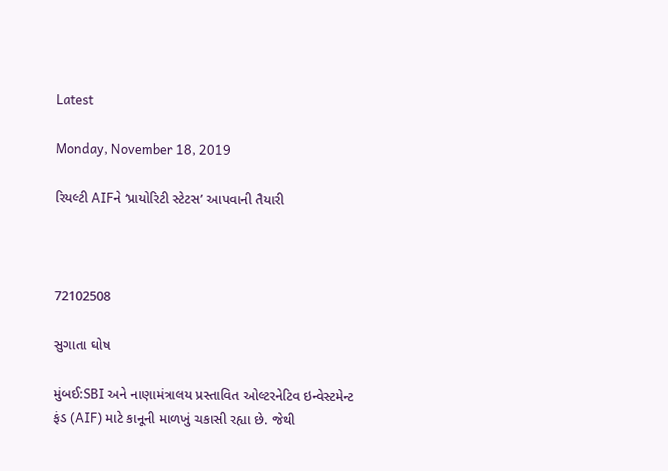Latest

Monday, November 18, 2019

રિયલ્ટી AIFને ‘પ્રાયોરિટી સ્ટેટસ’ આપવાની તૈયારી



72102508

સુગાતા ઘોષ

મુંબઈ:SBI અને નાણામંત્રાલય પ્રસ્તાવિત ઓલ્ટરનેટિવ ઇન્વેસ્ટમેન્ટ ફંડ (AIF) માટે કાનૂની માળખું ચકાસી રહ્યા છે. જેથી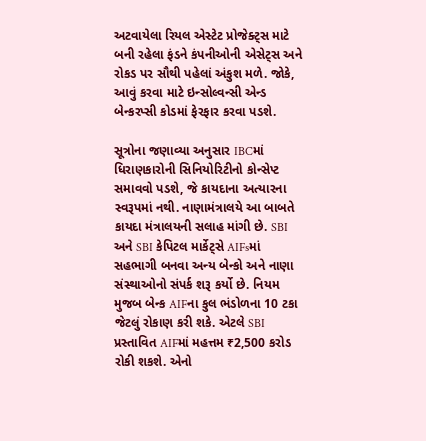અટવાયેલા રિયલ એસ્ટેટ પ્રોજેક્ટ્સ માટે બની રહેલા ફંડને કંપનીઓની એસેટ્સ અને રોકડ પર સૌથી પહેલાં અંકુશ મળે. જોકે, આવું કરવા માટે ઇન્સોલ્વન્સી એન્ડ બેન્કરપ્સી કોડમાં ફેરફાર કરવા પડશે.

સૂત્રોના જણાવ્યા અનુસાર IBCમાં ધિરાણકારોની સિનિયોરિટીનો કોન્સેપ્ટ સમાવવો પડશે, જે કાયદાના અત્યારના સ્વરૂપમાં નથી. નાણામંત્રાલયે આ બાબતે કાયદા મંત્રાલયની સલાહ માંગી છે. SBI અને SBI કેપિટલ માર્કેટ્સે AIFsમાં સહભાગી બનવા અન્ય બેન્કો અને નાણા સંસ્થાઓનો સંપર્ક શરૂ કર્યો છે. નિયમ મુજબ બેન્ક AIFના કુલ ભંડોળના 10 ટકા જેટલું રોકાણ કરી શકે. એટલે SBI પ્રસ્તાવિત AIFમાં મહત્તમ ₹2,500 કરોડ રોકી શકશે. એનો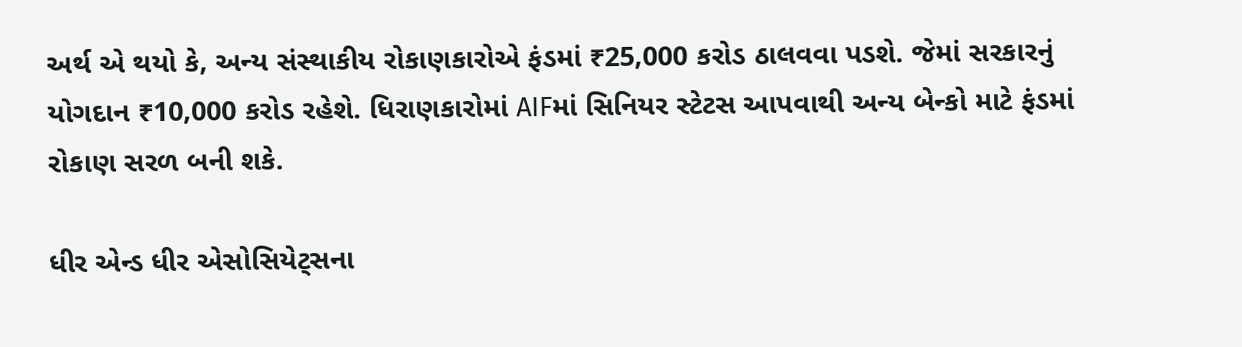અર્થ એ થયો કે, અન્ય સંસ્થાકીય રોકાણકારોએ ફંડમાં ₹25,000 કરોડ ઠાલવવા પડશે. જેમાં સરકારનું યોગદાન ₹10,000 કરોડ રહેશે. ધિરાણકારોમાં AIFમાં સિનિયર સ્ટેટસ આપવાથી અન્ય બેન્કો માટે ફંડમાં રોકાણ સરળ બની શકે.

ધીર એન્ડ ધીર એસોસિયેટ્સના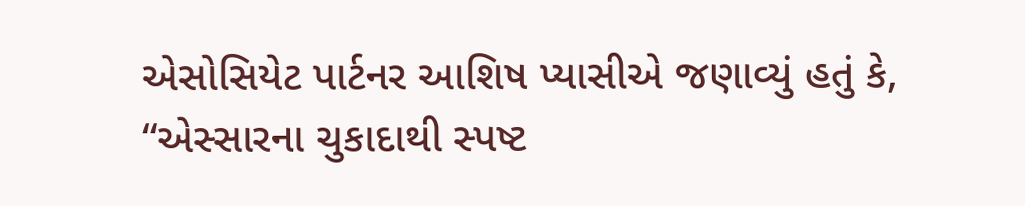એસોસિયેટ પાર્ટનર આશિષ પ્યાસીએ જણાવ્યું હતું કે, “એસ્સારના ચુકાદાથી સ્પષ્ટ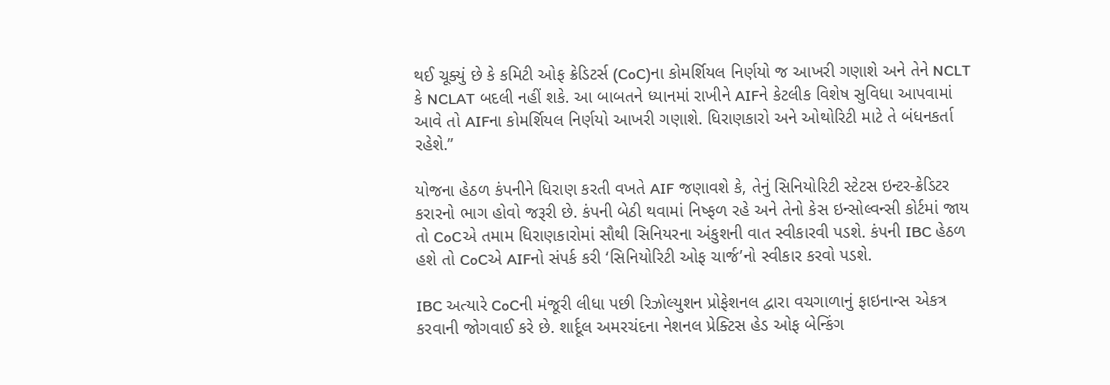થઈ ચૂક્યું છે કે કમિટી ઓફ ક્રેડિટર્સ (CoC)ના કોમર્શિયલ નિર્ણયો જ આખરી ગણાશે અને તેને NCLT કે NCLAT બદલી નહીં શકે. આ બાબતને ધ્યાનમાં રાખીને AIFને કેટલીક વિશેષ સુવિધા આપવામાં આવે તો AIFના કોમર્શિયલ નિર્ણયો આખરી ગણાશે. ધિરાણકારો અને ઓથોરિટી માટે તે બંધનકર્તા રહેશે.”

યોજના હેઠળ કંપનીને ધિરાણ કરતી વખતે AIF જણાવશે કે, તેનું સિનિયોરિટી સ્ટેટસ ઇન્ટર-ક્રેડિટર કરારનો ભાગ હોવો જરૂરી છે. કંપની બેઠી થવામાં નિષ્ફળ રહે અને તેનો કેસ ઇન્સોલ્વન્સી કોર્ટમાં જાય તો CoCએ તમામ ધિરાણકારોમાં સૌથી સિનિયરના અંકુશની વાત સ્વીકારવી પડશે. કંપની IBC હેઠળ હશે તો CoCએ AIFનો સંપર્ક કરી ‘સિનિયોરિટી ઓફ ચાર્જ’નો સ્વીકાર કરવો પડશે.

IBC અત્યારે CoCની મંજૂરી લીધા પછી રિઝોલ્યુશન પ્રોફેશનલ દ્વારા વચગાળાનું ફાઇનાન્સ એકત્ર કરવાની જોગવાઈ કરે છે. શાર્દૂલ અમરચંદના નેશનલ પ્રેક્ટિસ હેડ ઓફ બેન્કિંગ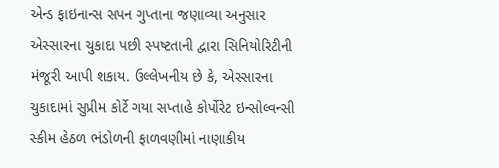એન્ડ ફાઇનાન્સ સપન ગુપ્તાના જણાવ્યા અનુસાર એસ્સારના ચુકાદા પછી સ્પષ્ટતાની દ્વારા સિનિયોરિટીની મંજૂરી આપી શકાય. ઉલ્લેખનીય છે કે, એસ્સારના ચુકાદામાં સુપ્રીમ કોર્ટે ગયા સપ્તાહે કોર્પોરેટ ઇન્સોલ્વન્સી સ્કીમ હેઠળ ભંડોળની ફાળવણીમાં નાણાકીય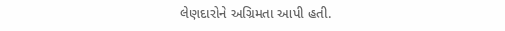લેણદારોને અગ્રિમતા આપી હતી.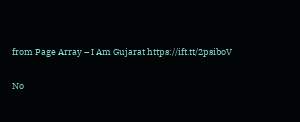from Page Array – I Am Gujarat https://ift.tt/2psiboV

No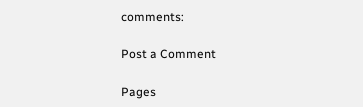comments:

Post a Comment

Pages